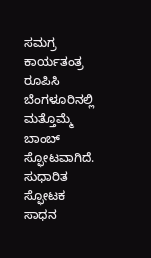ಸಮಗ್ರ ಕಾರ್ಯತಂತ್ರ ರೂಪಿಸಿ ಬೆಂಗಳೂರಿನಲ್ಲಿ ಮತ್ತೊಮ್ಮೆ ಬಾಂಬ್‌ ಸ್ಫೋಟವಾಗಿದೆ. ಸುಧಾರಿತ ಸ್ಫೋಟಕ ಸಾಧನ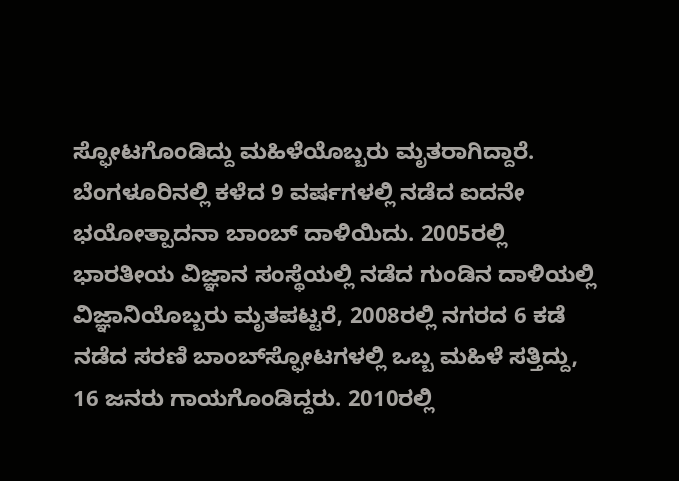ಸ್ಫೋಟಗೊಂಡಿದ್ದು ಮಹಿಳೆಯೊಬ್ಬರು ಮೃತರಾಗಿದ್ದಾರೆ. ಬೆಂಗಳೂರಿನಲ್ಲಿ ಕಳೆದ 9 ವರ್ಷಗಳಲ್ಲಿ ನಡೆದ ಐದನೇ ಭಯೋತ್ಪಾದನಾ ಬಾಂಬ್‌ ದಾಳಿಯಿದು. 2005ರಲ್ಲಿ ಭಾರತೀಯ ವಿಜ್ಞಾನ ಸಂಸ್ಥೆಯಲ್ಲಿ ನಡೆದ ಗುಂಡಿನ ದಾಳಿಯಲ್ಲಿ ವಿಜ್ಞಾನಿಯೊಬ್ಬರು ಮೃತಪಟ್ಟರೆ, 2008ರಲ್ಲಿ ನಗರದ 6 ಕಡೆ ನಡೆದ ಸರಣಿ ಬಾಂಬ್‌ಸ್ಫೋಟಗಳಲ್ಲಿ ಒಬ್ಬ ಮಹಿಳೆ ಸತ್ತಿದ್ದು, 16 ಜನರು ಗಾಯಗೊಂಡಿದ್ದರು. 2010ರಲ್ಲಿ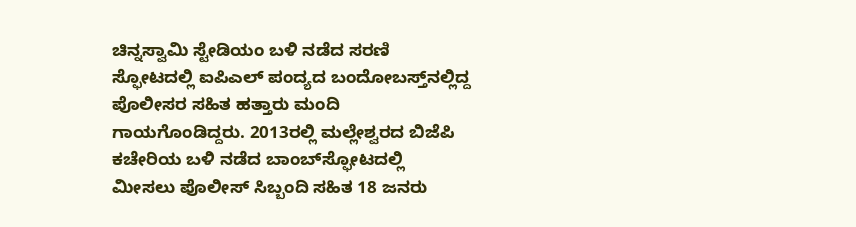ಚಿನ್ನಸ್ವಾಮಿ ಸ್ಟೇಡಿಯಂ ಬಳಿ ನಡೆದ ಸರಣಿ ಸ್ಫೋಟದಲ್ಲಿ ಐಪಿಎಲ್‌ ಪಂದ್ಯದ ಬಂದೋಬಸ್ತ್‌ನಲ್ಲಿದ್ದ ಪೊಲೀಸರ ಸಹಿತ ಹತ್ತಾರು ಮಂದಿ ಗಾಯಗೊಂಡಿದ್ದರು. 2013ರಲ್ಲಿ ಮಲ್ಲೇಶ್ವರದ ಬಿಜೆಪಿ ಕಚೇರಿಯ ಬಳಿ ನಡೆದ ಬಾಂಬ್‌ಸ್ಫೋಟದಲ್ಲಿ ಮೀಸಲು ಪೊಲೀಸ್‌ ಸಿಬ್ಬಂದಿ ಸಹಿತ 18 ಜನರು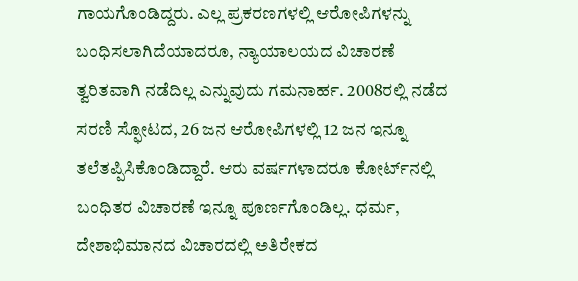ಗಾಯಗೊಂಡಿದ್ದರು. ಎಲ್ಲ ಪ್ರಕರಣಗಳಲ್ಲಿ ಆರೋಪಿಗಳನ್ನು ಬಂಧಿಸಲಾಗಿದೆಯಾದರೂ, ನ್ಯಾಯಾಲಯದ ವಿಚಾರಣೆ ತ್ವರಿತವಾಗಿ ನಡೆದಿಲ್ಲ ಎನ್ನುವುದು ಗಮನಾರ್ಹ. 2008ರಲ್ಲಿ ನಡೆದ ಸರಣಿ ಸ್ಫೋಟದ, 26 ಜನ ಆರೋಪಿಗಳಲ್ಲಿ 12 ಜನ ಇನ್ನೂ ತಲೆತಪ್ಪಿಸಿಕೊಂಡಿದ್ದಾರೆ. ಆರು ವರ್ಷಗಳಾದರೂ ಕೋರ್ಟ್‌ನಲ್ಲಿ ಬಂಧಿತರ ವಿಚಾರಣೆ ಇನ್ನೂ ಪೂರ್ಣಗೊಂಡಿಲ್ಲ. ಧರ್ಮ, ದೇಶಾಭಿಮಾನದ ವಿಚಾರದಲ್ಲಿ ಅತಿರೇಕದ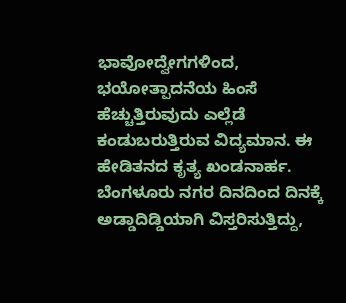ಭಾವೋದ್ವೇಗಗಳಿಂದ, ಭಯೋತ್ಪಾದನೆಯ ಹಿಂಸೆ ಹೆಚ್ಚುತ್ತಿರುವುದು ಎಲ್ಲೆಡೆ ಕಂಡುಬರುತ್ತಿರುವ ವಿದ್ಯಮಾನ. ಈ ಹೇಡಿತನದ ಕೃತ್ಯ ಖಂಡನಾರ್ಹ. ಬೆಂಗಳೂರು ನಗರ ದಿನದಿಂದ ದಿನಕ್ಕೆ ಅಡ್ಡಾದಿಡ್ಡಿಯಾಗಿ ವಿಸ್ತರಿಸುತ್ತಿದ್ದು,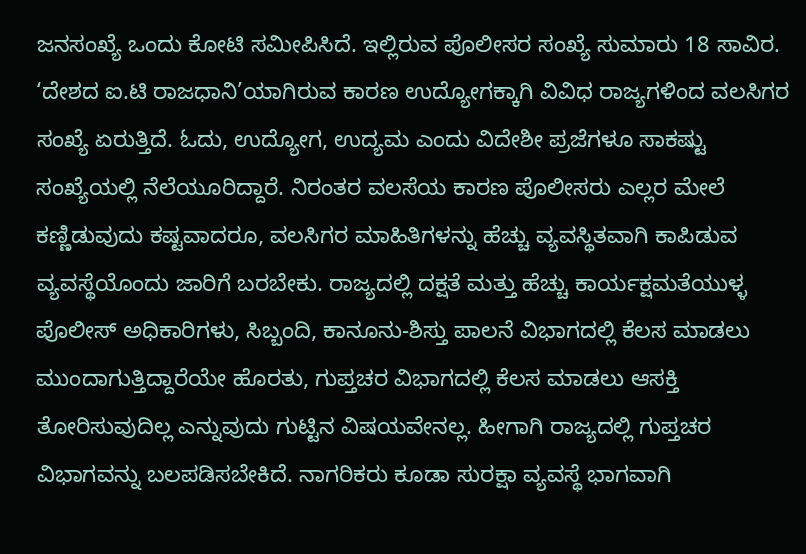ಜನಸಂಖ್ಯೆ ಒಂದು ಕೋಟಿ ಸಮೀಪಿಸಿದೆ. ಇಲ್ಲಿರುವ ಪೊಲೀಸರ ಸಂಖ್ಯೆ ಸುಮಾರು 18 ಸಾವಿರ. ‘ದೇಶದ ಐ.ಟಿ ರಾಜಧಾನಿ’ಯಾಗಿರುವ ಕಾರಣ ಉದ್ಯೋಗಕ್ಕಾಗಿ ವಿವಿಧ ರಾಜ್ಯಗಳಿಂದ ವಲಸಿಗರ ಸಂಖ್ಯೆ ಏರುತ್ತಿದೆ. ಓದು, ಉದ್ಯೋಗ, ಉದ್ಯಮ ಎಂದು ವಿದೇಶೀ ಪ್ರಜೆಗಳೂ ಸಾಕಷ್ಟು ಸಂಖ್ಯೆಯಲ್ಲಿ ನೆಲೆಯೂರಿದ್ದಾರೆ. ನಿರಂತರ ವಲಸೆಯ ಕಾರಣ ಪೊಲೀಸರು ಎಲ್ಲರ ಮೇಲೆ ಕಣ್ಣಿಡುವುದು ಕಷ್ಟವಾದರೂ, ವಲಸಿಗರ ಮಾಹಿತಿಗಳನ್ನು ಹೆಚ್ಚು ವ್ಯವಸ್ಥಿತವಾಗಿ ಕಾಪಿಡುವ ವ್ಯವಸ್ಥೆಯೊಂದು ಜಾರಿಗೆ ಬರಬೇಕು. ರಾಜ್ಯದಲ್ಲಿ ದಕ್ಷತೆ ಮತ್ತು ಹೆಚ್ಚು ಕಾರ್ಯಕ್ಷಮತೆಯುಳ್ಳ ಪೊಲೀಸ್‌ ಅಧಿಕಾರಿಗಳು, ಸಿಬ್ಬಂದಿ, ಕಾನೂನು-ಶಿಸ್ತು ಪಾಲನೆ ವಿಭಾಗದಲ್ಲಿ ಕೆಲಸ ಮಾಡಲು ಮುಂದಾಗುತ್ತಿದ್ದಾರೆಯೇ ಹೊರತು, ಗುಪ್ತಚರ ವಿಭಾಗದಲ್ಲಿ ಕೆಲಸ ಮಾಡಲು ಆಸಕ್ತಿ ತೋರಿಸುವುದಿಲ್ಲ ಎನ್ನುವುದು ಗುಟ್ಟಿನ ವಿಷಯವೇನಲ್ಲ. ಹೀಗಾಗಿ ರಾಜ್ಯದಲ್ಲಿ ಗುಪ್ತಚರ ವಿಭಾಗವನ್ನು ಬಲಪಡಿಸಬೇಕಿದೆ. ನಾಗರಿಕರು ಕೂಡಾ ಸುರಕ್ಷಾ ವ್ಯವಸ್ಥೆ ಭಾಗವಾಗಿ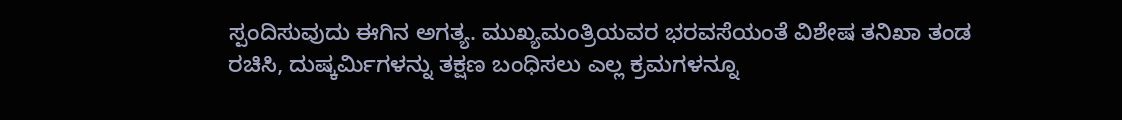ಸ್ಪಂದಿಸುವುದು ಈಗಿನ ಅಗತ್ಯ. ಮುಖ್ಯಮಂತ್ರಿಯವರ ಭರವಸೆಯಂತೆ ವಿಶೇಷ ತನಿಖಾ ತಂಡ ರಚಿಸಿ, ದುಷ್ಕರ್ಮಿಗಳನ್ನು ತಕ್ಷಣ ಬಂಧಿಸಲು ಎಲ್ಲ ಕ್ರಮಗಳನ್ನೂ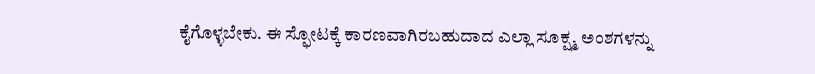ಕೈಗೊಳ್ಳಬೇಕು. ಈ ಸ್ಫೋಟಕ್ಕೆ ಕಾರಣವಾಗಿರಬಹುದಾದ ಎಲ್ಲಾ ಸೂಕ್ಷ್ಮ ಅಂಶಗಳನ್ನು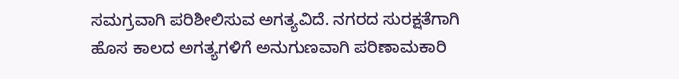ಸಮಗ್ರವಾಗಿ ಪರಿಶೀಲಿಸುವ ಅಗತ್ಯವಿದೆ. ನಗರದ ಸುರಕ್ಷತೆಗಾಗಿ ಹೊಸ ಕಾಲದ ಅಗತ್ಯಗಳಿಗೆ ಅನುಗುಣವಾಗಿ ಪರಿಣಾಮಕಾರಿ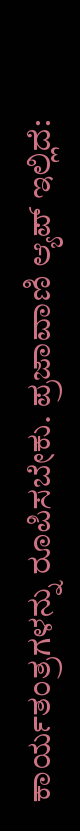ಕಾರ್ಯತಂತ್ರಗಳನ್ನು ರೂಪಿಸಬೇಕು. ಪ್ರಜಾವಾಣಿ ಆ್ಯಪ್ ಇಲ್ಲಿದೆ: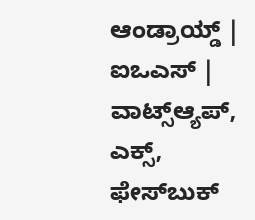ಆಂಡ್ರಾಯ್ಡ್ | ಐಒಎಸ್ | ವಾಟ್ಸ್ಆ್ಯಪ್, ಎಕ್ಸ್, ಫೇಸ್‌ಬುಕ್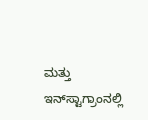ಮತ್ತು ಇನ್‌ಸ್ಟಾಗ್ರಾಂನಲ್ಲಿ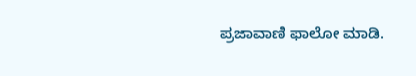ಪ್ರಜಾವಾಣಿ ಫಾಲೋ ಮಾಡಿ.